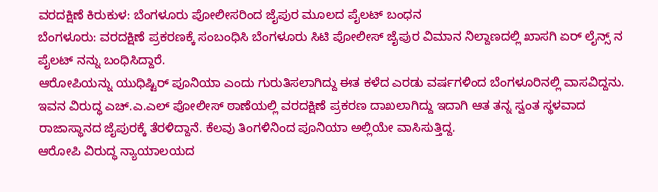ವರದಕ್ಷಿಣೆ ಕಿರುಕುಳ: ಬೆಂಗಳೂರು ಪೋಲೀಸರಿಂದ ಜೈಪುರ ಮೂಲದ ಪೈಲಟ್ ಬಂಧನ
ಬೆಂಗಳೂರು: ವರದಕ್ಷಿಣೆ ಪ್ರಕರಣಕ್ಕೆ ಸಂಬಂಧಿಸಿ ಬೆಂಗಳೂರು ಸಿಟಿ ಪೋಲೀಸ್ ಜೈಪುರ ವಿಮಾನ ನಿಲ್ದಾಣದಲ್ಲಿ ಖಾಸಗಿ ಏರ್ ಲೈನ್ಸ್ ನ ಪೈಲಟ್ ನನ್ನು ಬಂಧಿಸಿದ್ದಾರೆ.
ಆರೋಪಿಯನ್ನು ಯುಧಿಷ್ಟಿರ್ ಪೂನಿಯಾ ಎಂದು ಗುರುತಿಸಲಾಗಿದ್ದು ಈತ ಕಳೆದ ಎರಡು ವರ್ಷಗಳಿಂದ ಬೆಂಗಳೂರಿನಲ್ಲಿ ವಾಸವಿದ್ದನು. ಇವನ ವಿರುದ್ಧ ಎಚ್.ಎ.ಎಲ್ ಪೋಲೀಸ್ ಠಾಣೆಯಲ್ಲಿ ವರದಕ್ಷಿಣೆ ಪ್ರಕರಣ ದಾಖಲಾಗಿದ್ದು ಇದಾಗಿ ಆತ ತನ್ನ ಸ್ವಂತ ಸ್ಥಳವಾದ ರಾಜಾಸ್ಥಾನದ ಜೈಪುರಕ್ಕೆ ತೆರಳಿದ್ದಾನೆ. ಕೆಲವು ತಿಂಗಳಿನಿಂದ ಪೂನಿಯಾ ಅಲ್ಲಿಯೇ ವಾಸಿಸುತ್ತಿದ್ದ.
ಆರೋಪಿ ವಿರುದ್ಧ ನ್ಯಾಯಾಲಯದ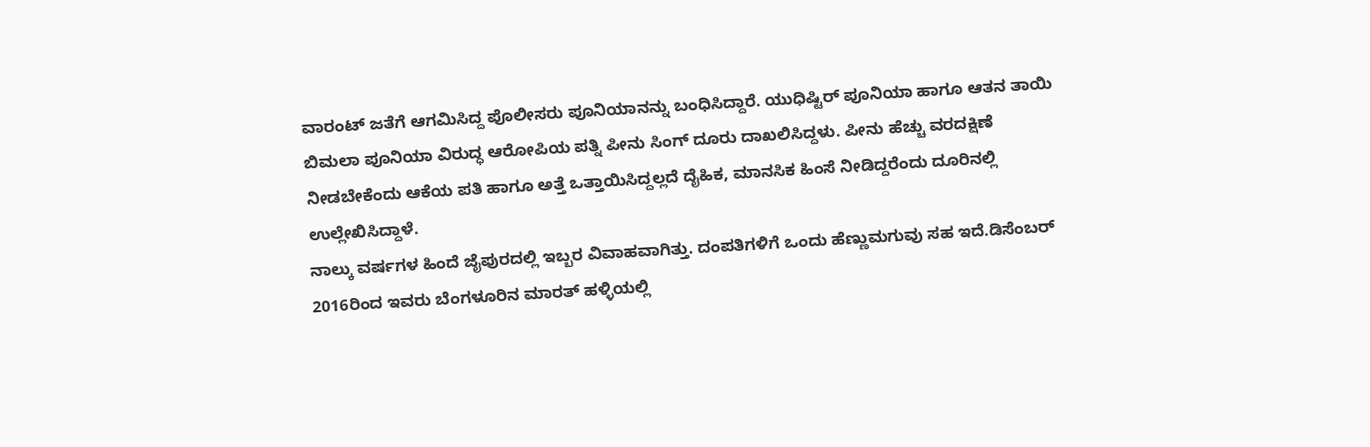ವಾರಂಟ್ ಜತೆಗೆ ಆಗಮಿಸಿದ್ದ ಪೊಲೀಸರು ಪೂನಿಯಾನನ್ನು ಬಂಧಿಸಿದ್ದಾರೆ. ಯುಧಿಷ್ಟಿರ್ ಪೂನಿಯಾ ಹಾಗೂ ಆತನ ತಾಯಿ ಬಿಮಲಾ ಪೂನಿಯಾ ವಿರುದ್ಧ ಆರೋಪಿಯ ಪತ್ನಿ ಪೀನು ಸಿಂಗ್ ದೂರು ದಾಖಲಿಸಿದ್ದಳು. ಪೀನು ಹೆಚ್ಚು ವರದಕ್ಷಿಣೆ ನೀಡಬೇಕೆಂದು ಆಕೆಯ ಪತಿ ಹಾಗೂ ಅತ್ತೆ ಒತ್ತಾಯಿಸಿದ್ದಲ್ಲದೆ ದೈಹಿಕ, ಮಾನಸಿಕ ಹಿಂಸೆ ನೀಡಿದ್ದರೆಂದು ದೂರಿನಲ್ಲಿ ಉಲ್ಲೇಖಿಸಿದ್ದಾಳೆ.
ನಾಲ್ಕು ವರ್ಷಗಳ ಹಿಂದೆ ಜೈಪುರದಲ್ಲಿ ಇಬ್ಬರ ವಿವಾಹವಾಗಿತ್ತು. ದಂಪತಿಗಳಿಗೆ ಒಂದು ಹೆಣ್ಣುಮಗುವು ಸಹ ಇದೆ.ಡಿಸೆಂಬರ್ 2016ರಿಂದ ಇವರು ಬೆಂಗಳೂರಿನ ಮಾರತ್ ಹಳ್ಳಿಯಲ್ಲಿ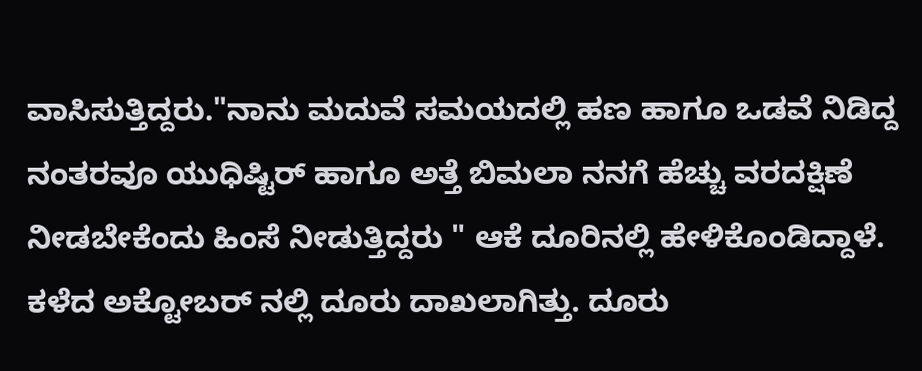ವಾಸಿಸುತ್ತಿದ್ದರು."ನಾನು ಮದುವೆ ಸಮಯದಲ್ಲಿ ಹಣ ಹಾಗೂ ಒಡವೆ ನಿಡಿದ್ದ ನಂತರವೂ ಯುಧಿಷ್ಟಿರ್ ಹಾಗೂ ಅತ್ತೆ ಬಿಮಲಾ ನನಗೆ ಹೆಚ್ಚು ವರದಕ್ಷಿಣೆ ನೀಡಬೇಕೆಂದು ಹಿಂಸೆ ನೀಡುತ್ತಿದ್ದರು " ಆಕೆ ದೂರಿನಲ್ಲಿ ಹೇಳಿಕೊಂಡಿದ್ದಾಳೆ.
ಕಳೆದ ಅಕ್ಟೋಬರ್ ನಲ್ಲಿ ದೂರು ದಾಖಲಾಗಿತ್ತು. ದೂರು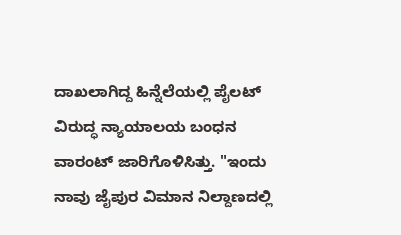ದಾಖಲಾಗಿದ್ದ ಹಿನ್ನೆಲೆಯಲ್ಲಿ ಪೈಲಟ್ ವಿರುದ್ಧ ನ್ಯಾಯಾಲಯ ಬಂಧನ ವಾರಂಟ್ ಜಾರಿಗೊಳಿಸಿತ್ತು. "ಇಂದು ನಾವು ಜೈಪುರ ವಿಮಾನ ನಿಲ್ದಾಣದಲ್ಲಿ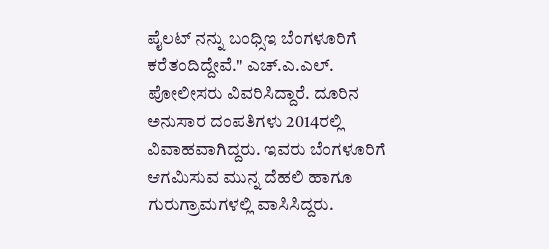ಪೈಲಟ್ ನನ್ನು ಬಂಧ್ಸಿಇ ಬೆಂಗಳೂರಿಗೆ ಕರೆತಂದಿದ್ದೇವೆ." ಎಚ್.ಎ.ಎಲ್. ಪೋಲೀಸರು ವಿವರಿಸಿದ್ದಾರೆ. ದೂರಿನ ಅನುಸಾರ ದಂಪತಿಗಳು 2014ರಲ್ಲಿ ವಿವಾಹವಾಗಿದ್ದರು. ಇವರು ಬೆಂಗಳೂರಿಗೆ ಆಗಮಿಸುವ ಮುನ್ನ ದೆಹಲಿ ಹಾಗೂ ಗುರುಗ್ರಾಮಗಳಲ್ಲಿ ವಾಸಿಸಿದ್ದರು.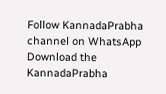Follow KannadaPrabha channel on WhatsApp
Download the KannadaPrabha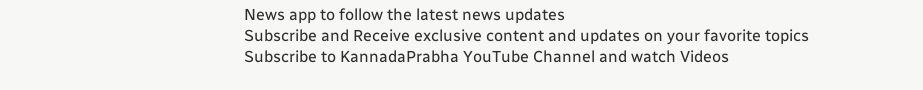News app to follow the latest news updates
Subscribe and Receive exclusive content and updates on your favorite topics
Subscribe to KannadaPrabha YouTube Channel and watch Videos